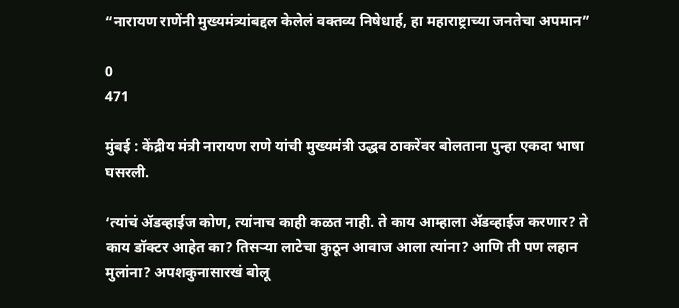“नारायण राणेंनी मुख्यमंत्र्यांबद्दल केलेलं वक्तव्य निषेधार्ह, हा महाराष्ट्राच्या जनतेचा अपमान”

0
471

मुंबई : केंद्रीय मंत्री नारायण राणे यांची मुख्यमंत्री उद्धव ठाकरेंवर बोलताना पुन्हा एकदा भाषा घसरली.

‘त्यांचं ॲडव्हाईज कोण, त्यांनाच काही कळत नाही. ते काय आम्हाला ॲडव्हाईज करणार? ते काय डॉक्टर आहेत का? तिसऱ्या लाटेचा कुठून आवाज आला त्यांना? आणि ती पण लहान मुलांना? अपशकुनासारखं बोलू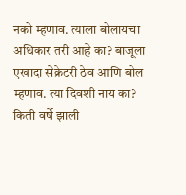नको म्हणाव. त्याला बोलायचा अधिकार तरी आहे का? बाजूला एखादा सेक्रेटरी ठेव आणि बोल म्हणाव. त्या दिवशी नाय का? किती वर्षे झाली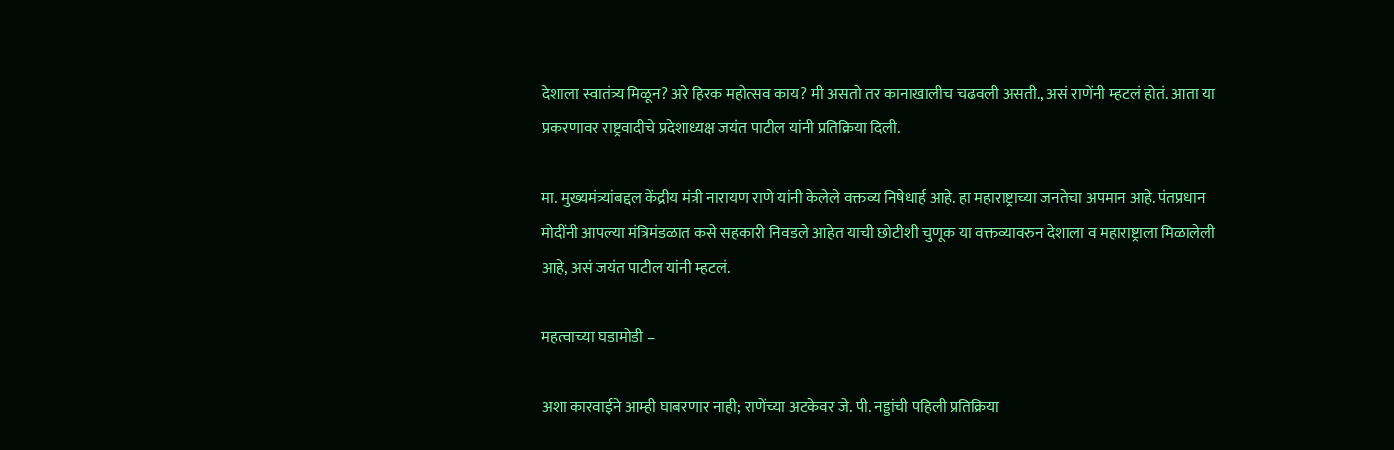देशाला स्वातंत्र्य मिळून? अरे हिरक महोत्सव काय? मी असतो तर कानाखालीच चढवली असती., असं राणेंनी म्हटलं होतं. आता या प्रकरणावर राष्ट्रवादीचे प्रदेशाध्यक्ष जयंत पाटील यांनी प्रतिक्रिया दिली.

मा. मुख्यमंत्र्यांबद्दल केंद्रीय मंत्री नारायण राणे यांनी केलेले वक्तव्य निषेधार्ह आहे. हा महाराष्ट्राच्या जनतेचा अपमान आहे. पंतप्रधान मोदींनी आपल्या मंत्रिमंडळात कसे सहकारी निवडले आहेत याची छोटीशी चुणूक या वक्तव्यावरुन देशाला व महाराष्ट्राला मिळालेली आहे, असं जयंत पाटील यांनी म्हटलं.

महत्वाच्या घडामोडी –

अशा कारवाईने आम्ही घाबरणार नाही; राणेंच्या अटकेवर जे. पी. नड्डांची पहिली प्रतिक्रिया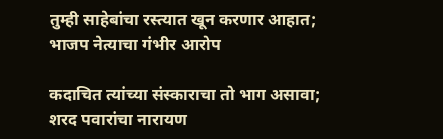तुम्ही साहेबांचा रस्त्यात खून करणार आहात; भाजप नेत्याचा गंभीर आरोप

कदाचित त्यांच्या संस्काराचा तो भाग असावा; शरद पवारांचा नारायण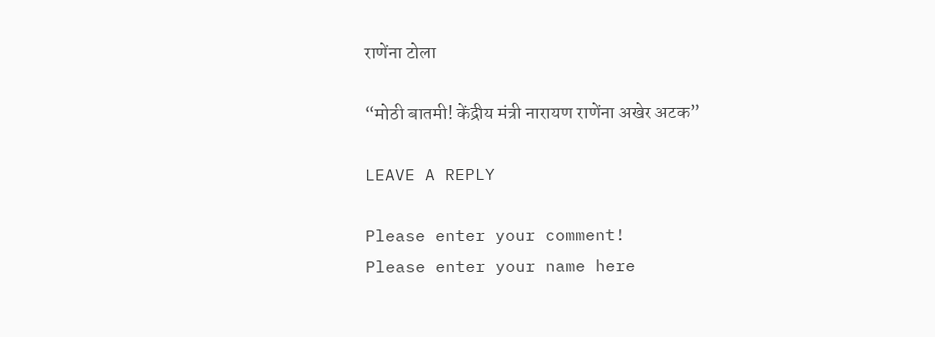राणेंना टोला

“मोठी बातमी! केंद्रीय मंत्री नारायण राणेंना अखेर अटक”

LEAVE A REPLY

Please enter your comment!
Please enter your name here